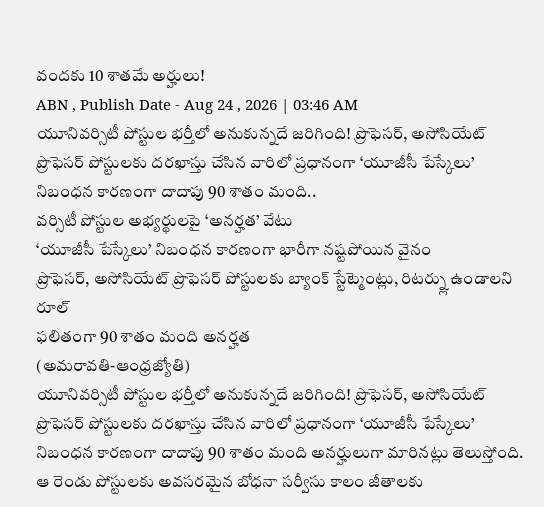వందకు 10 శాతమే అర్హులు!
ABN , Publish Date - Aug 24 , 2026 | 03:46 AM
యూనివర్సిటీ పోస్టుల భర్తీలో అనుకున్నదే జరిగింది! ప్రొఫెసర్, అసోసియేట్ ప్రొఫెసర్ పోస్టులకు దరఖాస్తు చేసిన వారిలో ప్రధానంగా ‘యూజీసీ పేస్కేలు’ నిబంధన కారణంగా దాదాపు 90 శాతం మంది..
వర్సిటీ పోస్టుల అభ్యర్థులపై ‘అనర్హత’ వేటు
‘యూజీసీ పేస్కేలు’ నిబంధన కారణంగా భారీగా నష్టపోయిన వైనం
ప్రొఫెసర్, అసోసియేట్ ప్రొఫెసర్ పోస్టులకు బ్యాంక్ స్టేట్మెంట్లు, రిటర్న్లు ఉండాలని రూల్
ఫలితంగా 90 శాతం మంది అనర్హత
(అమరావతి-ఆంధ్రజ్యోతి)
యూనివర్సిటీ పోస్టుల భర్తీలో అనుకున్నదే జరిగింది! ప్రొఫెసర్, అసోసియేట్ ప్రొఫెసర్ పోస్టులకు దరఖాస్తు చేసిన వారిలో ప్రధానంగా ‘యూజీసీ పేస్కేలు’ నిబంధన కారణంగా దాదాపు 90 శాతం మంది అనర్హులుగా మారినట్లు తెలుస్తోంది. ఆ రెండు పోస్టులకు అవసరమైన బోధనా సర్వీసు కాలం జీతాలకు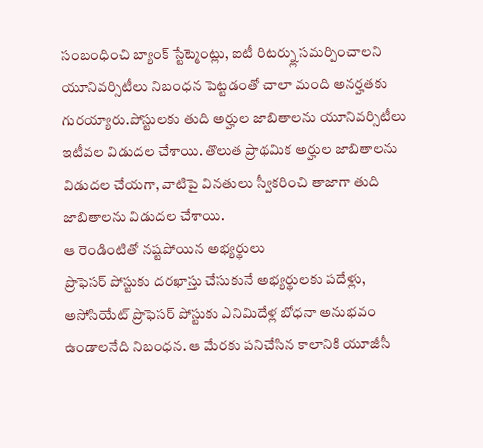సంబంధించి బ్యాంక్ స్టేట్మెంట్లు, ఐటీ రిటర్న్లు సమర్పించాలని యూనివర్సిటీలు నిబంధన పెట్టడంతో చాలా మంది అనర్హతకు గురయ్యారు.పోస్టులకు తుది అర్హుల జాబితాలను యూనివర్సిటీలు ఇటీవల విడుదల చేశాయి. తొలుత ప్రాథమిక అర్హుల జాబితాలను విడుదల చేయగా, వాటిపై వినతులు స్వీకరించి తాజాగా తుది జాబితాలను విడుదల చేశాయి.
ఆ రెండింటితో నష్టపోయిన అభ్యర్థులు
ప్రొఫెసర్ పోస్టుకు దరఖాస్తు చేసుకునే అభ్యర్థులకు పదేళ్లు, అసోసియేట్ ప్రొఫెసర్ పోస్టుకు ఎనిమిదేళ్ల బోధనా అనుభవం ఉండాలనేది నిబంధన. ఆ మేరకు పనిచేసిన కాలానికి యూజీసీ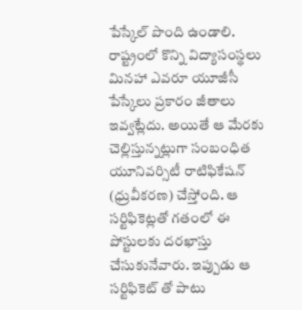పేస్కేల్ పొంది ఉండాలి. రాష్ట్రంలో కొన్ని విద్యాసంస్థలు మినహా ఎవరూ యూజీసీ పేస్కేలు ప్రకారం జీతాలు ఇవ్వట్లేదు. అయితే ఆ మేరకు చెల్లిస్తున్నట్లుగా సంబంధిత యూనివర్సిటీ రాటిఫికేషన్ (ధ్రువీకరణ) చేస్తోంది. ఆ సర్టిఫికెట్లతో గతంలో ఈ పోస్టులకు దరఖాస్తు చేసుకునేవారు. ఇప్పుడు ఆ సర్టిఫికెట్ తో పాటు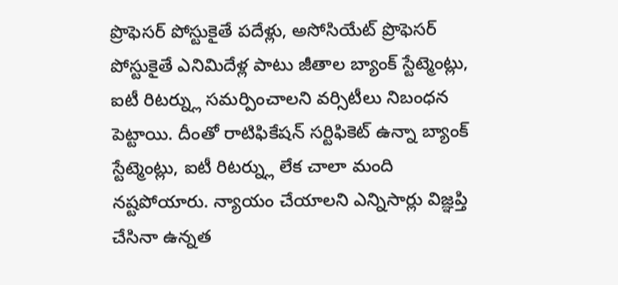ప్రొఫెసర్ పోస్టుకైతే పదేళ్లు, అసోసియేట్ ప్రొఫెసర్ పోస్టుకైతే ఎనిమిదేళ్ల పాటు జీతాల బ్యాంక్ స్టేట్మెంట్లు, ఐటీ రిటర్న్లు సమర్పించాలని వర్సిటీలు నిబంధన పెట్టాయి. దీంతో రాటిఫికేషన్ సర్టిఫికెట్ ఉన్నా బ్యాంక్ స్టేట్మెంట్లు, ఐటీ రిటర్న్లు లేక చాలా మంది నష్టపోయారు. న్యాయం చేయాలని ఎన్నిసార్లు విజ్ఞప్తి చేసినా ఉన్నత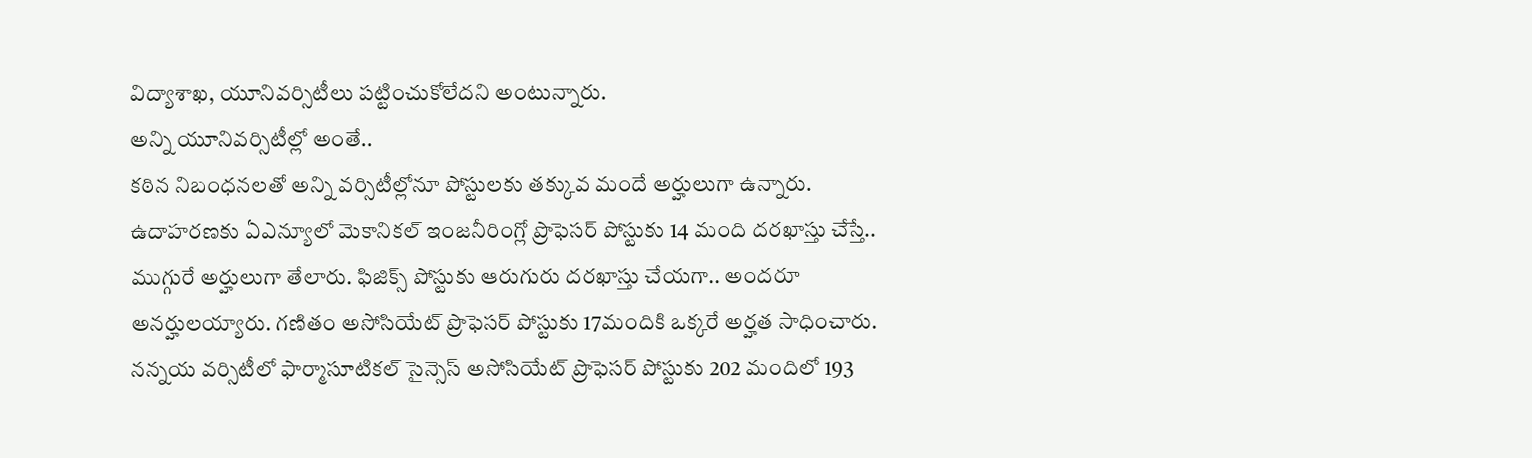విద్యాశాఖ, యూనివర్సిటీలు పట్టించుకోలేదని అంటున్నారు.
అన్ని యూనివర్సిటీల్లో అంతే..
కఠిన నిబంధనలతో అన్ని వర్సిటీల్లోనూ పోస్టులకు తక్కువ మందే అర్హులుగా ఉన్నారు. ఉదాహరణకు ఏఎన్యూలో మెకానికల్ ఇంజనీరింగ్లో ప్రొఫెసర్ పోస్టుకు 14 మంది దరఖాస్తు చేస్తే.. ముగ్గురే అర్హులుగా తేలారు. ఫిజిక్స్ పోస్టుకు ఆరుగురు దరఖాస్తు చేయగా.. అందరూ అనర్హులయ్యారు. గణితం అసోసియేట్ ప్రొఫెసర్ పోస్టుకు 17మందికి ఒక్కరే అర్హత సాధించారు. నన్నయ వర్సిటీలో ఫార్మాసూటికల్ సైన్సెస్ అసోసియేట్ ప్రొఫెసర్ పోస్టుకు 202 మందిలో 193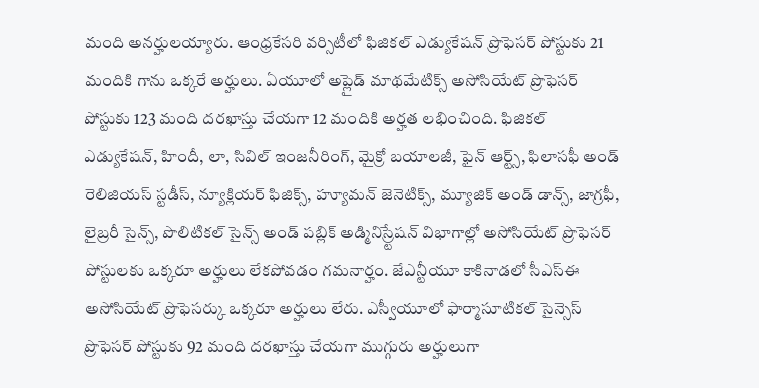మంది అనర్హులయ్యారు. ఆంధ్రకేసరి వర్సిటీలో ఫిజికల్ ఎడ్యుకేషన్ ప్రొఫెసర్ పోస్టుకు 21 మందికి గాను ఒక్కరే అర్హులు. ఏయూలో అప్లైడ్ మాథమేటిక్స్ అసోసియేట్ ప్రొఫెసర్ పోస్టుకు 123 మంది దరఖాస్తు చేయగా 12 మందికి అర్హత లభించింది. ఫిజికల్ ఎడ్యుకేషన్, హిందీ, లా, సివిల్ ఇంజనీరింగ్, మైక్రో బయాలజీ, ఫైన్ ఆర్ట్స్, ఫిలాసఫీ అండ్ రెలిజియస్ స్టడీస్, న్యూక్లియర్ ఫిజిక్స్, హ్యూమన్ జెనెటిక్స్, మ్యూజిక్ అండ్ డాన్స్, జాగ్రఫీ, లైబ్రరీ సైన్స్, పొలిటికల్ సైన్స్ అండ్ పబ్లిక్ అడ్మినిస్ర్టేషన్ విభాగాల్లో అసోసియేట్ ప్రొఫెసర్ పోస్టులకు ఒక్కరూ అర్హులు లేకపోవడం గమనార్హం. జేఎన్టీయూ కాకినాడలో సీఎస్ఈ అసోసియేట్ ప్రొఫెసర్కు ఒక్కరూ అర్హులు లేరు. ఎస్వీయూలో ఫార్మాసూటికల్ సైన్సెస్ ప్రొఫెసర్ పోస్టుకు 92 మంది దరఖాస్తు చేయగా ముగ్గురు అర్హులుగా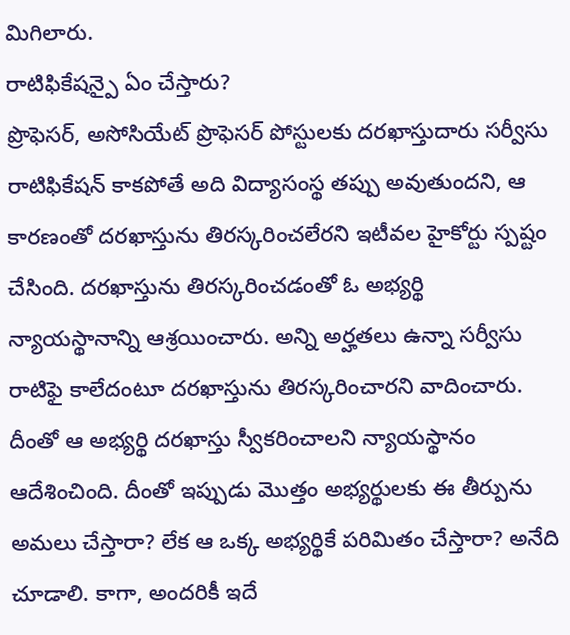మిగిలారు.
రాటిఫికేషన్పై ఏం చేస్తారు?
ప్రొఫెసర్, అసోసియేట్ ప్రొఫెసర్ పోస్టులకు దరఖాస్తుదారు సర్వీసు రాటిఫికేషన్ కాకపోతే అది విద్యాసంస్థ తప్పు అవుతుందని, ఆ కారణంతో దరఖాస్తును తిరస్కరించలేరని ఇటీవల హైకోర్టు స్పష్టం చేసింది. దరఖాస్తును తిరస్కరించడంతో ఓ అభ్యర్థి న్యాయస్థానాన్ని ఆశ్రయించారు. అన్ని అర్హతలు ఉన్నా సర్వీసు రాటిఫై కాలేదంటూ దరఖాస్తును తిరస్కరించారని వాదించారు. దీంతో ఆ అభ్యర్థి దరఖాస్తు స్వీకరించాలని న్యాయస్థానం ఆదేశించింది. దీంతో ఇప్పుడు మొత్తం అభ్యర్థులకు ఈ తీర్పును అమలు చేస్తారా? లేక ఆ ఒక్క అభ్యర్థికే పరిమితం చేస్తారా? అనేది చూడాలి. కాగా, అందరికీ ఇదే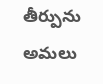తీర్పును అమలు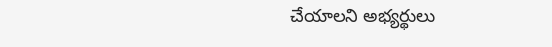చేయాలని అభ్యర్థులు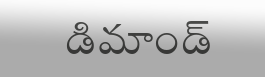డిమాండ్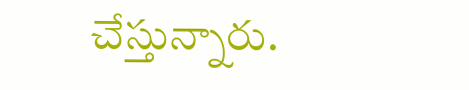చేస్తున్నారు.